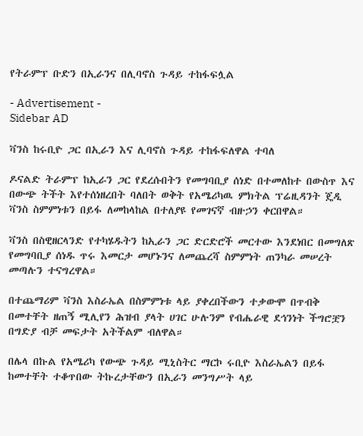የትራምፕ ቡድን በኢራንና በሊባኖስ ጉዳይ ተከፋፍሏል

- Advertisement -
Sidebar AD

ቫንስ ከሩቢዮ ጋር በኢራን እና ሊባኖስ ጉዳይ ተከፋፍለዋል ተባለ

ዶናልድ ትራምፕ ከኢራን ጋር የደረሱበትን የመግባቢያ ሰነድ በተመለከተ በውስጥ እና በውጭ ትችት እየተሰነዘረበት ባለበት ወቅት የአሜሪካዉ ምክትል ፕሬዚዳንት ጄዲ ቫንስ ስምምነቱን በይፋ ለመከላከል በተለያዩ የመገናኛ ብዙኃን ቀርበዋል።

ቫንስ በስዊዘርላንድ የተካሄዱትን ከኢራን ጋር ድርድሮች መርተው እንደነበር በመግለጽ የመግባቢያ ሰነዱ ጥሩ እመርታ መሆኑንና ለመጨረሻ ስምምነት ጠንካራ መሠረት መጣሉን ተናግረዋል።

በተጨማሪም ቫንስ እስራኤል በስምምነቱ ላይ ያቀረበችውን ተቃውሞ በጥብቅ በመተቸት ዘጠኝ ሚሊየን ሕዝብ ያላት ሀገር ሁሉንም የብሔራዊ ደኅንነት ችግሮቿን በግድያ ብቻ መፍታት አትችልም ብለዋል።

በሌላ በኩል የአሜሪካ የውጭ ጉዳይ ሚኒስትር ማርኮ ሩቢዮ እስራኤልን በይፋ ከመተቸት ተቆጥበው ትኩረታቸውን በኢራን መንግሥት ላይ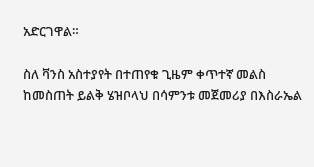አድርገዋል።

ስለ ቫንስ አስተያየት በተጠየቁ ጊዜም ቀጥተኛ መልስ ከመስጠት ይልቅ ሄዝቦላህ በሳምንቱ መጀመሪያ በእስራኤል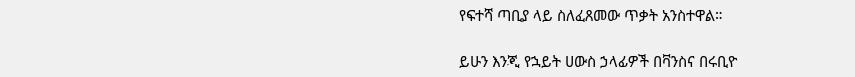የፍተሻ ጣቢያ ላይ ስለፈጸመው ጥቃት አንስተዋል።

ይሁን እንጂ የኋይት ሀውስ ኃላፊዎች በቫንስና በሩቢዮ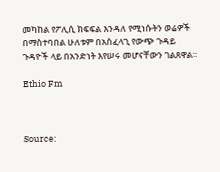መካከል የፖሊሲ ክፍፍል እንዳለ የሚነሱትን ወሬዎች በማስተባበል ሁለቱም በአስፈላጊ የውጭ ጉዳይ ጉዳዮች ላይ በአንድነት እየሠሩ መሆናቸውን ገልጸዋል።

Ethio Fm



Source: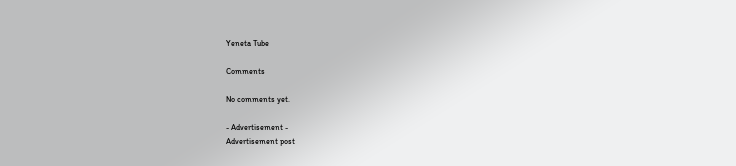Yeneta Tube

Comments

No comments yet.

- Advertisement -
Advertisement post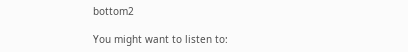bottom2

You might want to listen to: